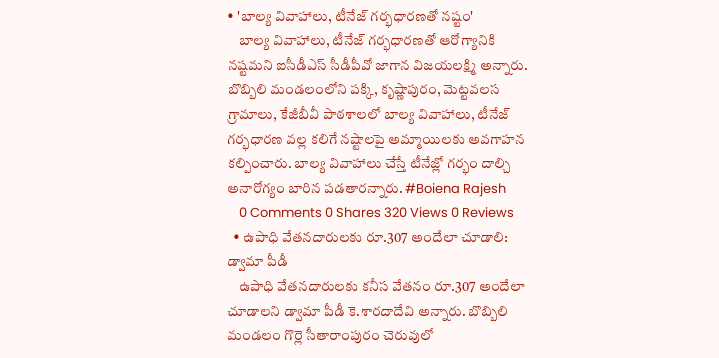• 'బాల్య వివాహాలు, టీనేజ్ గర్భధారణతో నష్టం'
    బాల్య వివాహాలు, టీనేజ్ గర్భధారణతో ఆరోగ్యానికి నష్టమని ఐసీడీఎస్ సీడీపీవో జాగాన విజయలక్ష్మి అన్నారు. బొబ్బిలి మండలంలోని పక్కి, కృష్ణాపురం, మెట్టవలస గ్రామాలు, కేజీబీవీ పాఠశాలలో బాల్య వివాహాలు, టీనేజ్ గర్భధారణ వల్ల కలిగే నష్టాలపై అమ్మాయిలకు అవగాహన కల్పించారు. బాల్య వివాహాలు చేస్తే టీనేజ్లో గర్భం దాల్చి అనారోగ్యం బారిన పడతారన్నారు. #Boiena Rajesh
    0 Comments 0 Shares 320 Views 0 Reviews
  • ఉపాధి వేతనదారులకు రూ.307 అందేలా చూడాలి: డ్వామా పీడీ
    ఉపాధి వేతనదారులకు కనీస వేతనం రూ.307 అందేలా చూడాలని డ్వామా పీడీ కె.శారదాదేవి అన్నారు. బొబ్బిలి మండలం గొర్లె సీతారాంపురం చెరువులో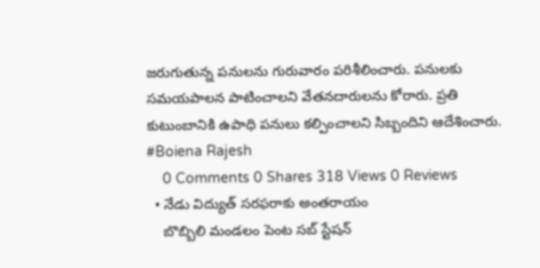జరుగుతున్న పనులను గురువారం పరిశీలించారు. పనులకు సమయపాలన పాటించాలని వేతనదారులను కోరారు. ప్రతి కుటుంబానికి ఉపాధి పనులు కల్పించాలని సిబ్బందిని ఆదేశించారు. #Boiena Rajesh
    0 Comments 0 Shares 318 Views 0 Reviews
  • నేడు విద్యుత్ సరఫరాకు అంతరాయం
    బొబ్బిలి మండలం పెంట సబ్ స్టేషన్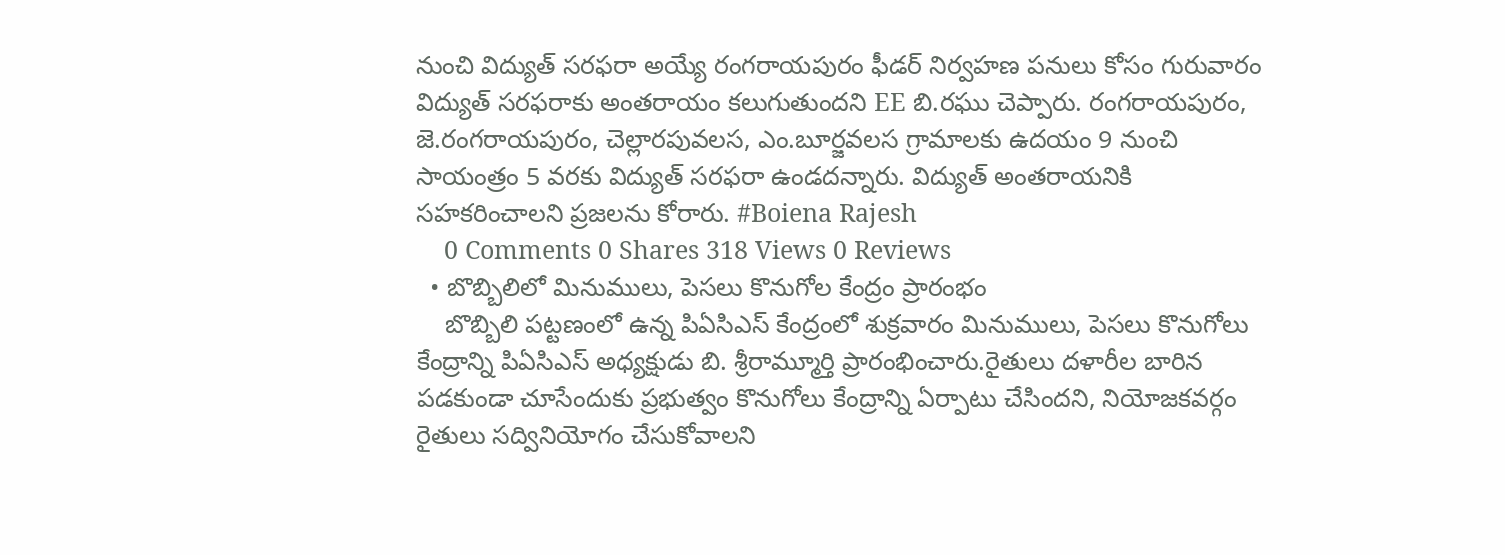నుంచి విద్యుత్ సరఫరా అయ్యే రంగరాయపురం ఫీడర్ నిర్వహణ పనులు కోసం గురువారం విద్యుత్ సరఫరాకు అంతరాయం కలుగుతుందని EE బి.రఘు చెప్పారు. రంగరాయపురం, జె.రంగరాయపురం, చెల్లారపువలస, ఎం.బూర్జవలస గ్రామాలకు ఉదయం 9 నుంచి సాయంత్రం 5 వరకు విద్యుత్ సరఫరా ఉండదన్నారు. విద్యుత్ అంతరాయనికి సహకరించాలని ప్రజలను కోరారు. #Boiena Rajesh
    0 Comments 0 Shares 318 Views 0 Reviews
  • బొబ్బిలిలో మినుములు, పెసలు కొనుగోల కేంద్రం ప్రారంభం
    బొబ్బిలి పట్టణంలో ఉన్న పిఏసిఎస్ కేంద్రంలో శుక్రవారం మినుములు, పెసలు కొనుగోలు కేంద్రాన్ని పిఏసిఎస్ అధ్యక్షుడు బి. శ్రీరామ్మూర్తి ప్రారంభించారు.రైతులు దళారీల బారిన పడకుండా చూసేందుకు ప్రభుత్వం కొనుగోలు కేంద్రాన్ని ఏర్పాటు చేసిందని, నియోజకవర్గం రైతులు సద్వినియోగం చేసుకోవాలని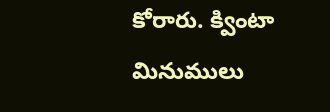కోరారు. క్వింటా మినుములు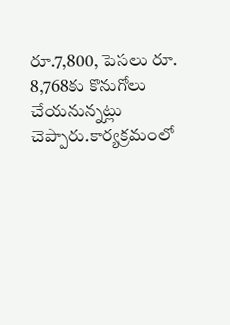రూ.7,800, పెసలు రూ. 8,768కు కొనుగోలు చేయనున్నట్లు చెప్పారు.కార్యక్రమంలో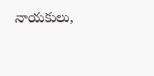నాయకులు,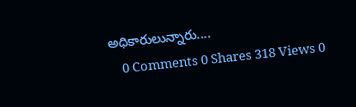అధికారులున్నారు....
    0 Comments 0 Shares 318 Views 0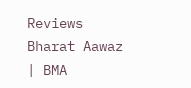Reviews
Bharat Aawaz | BMA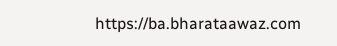https://ba.bharataawaz.com